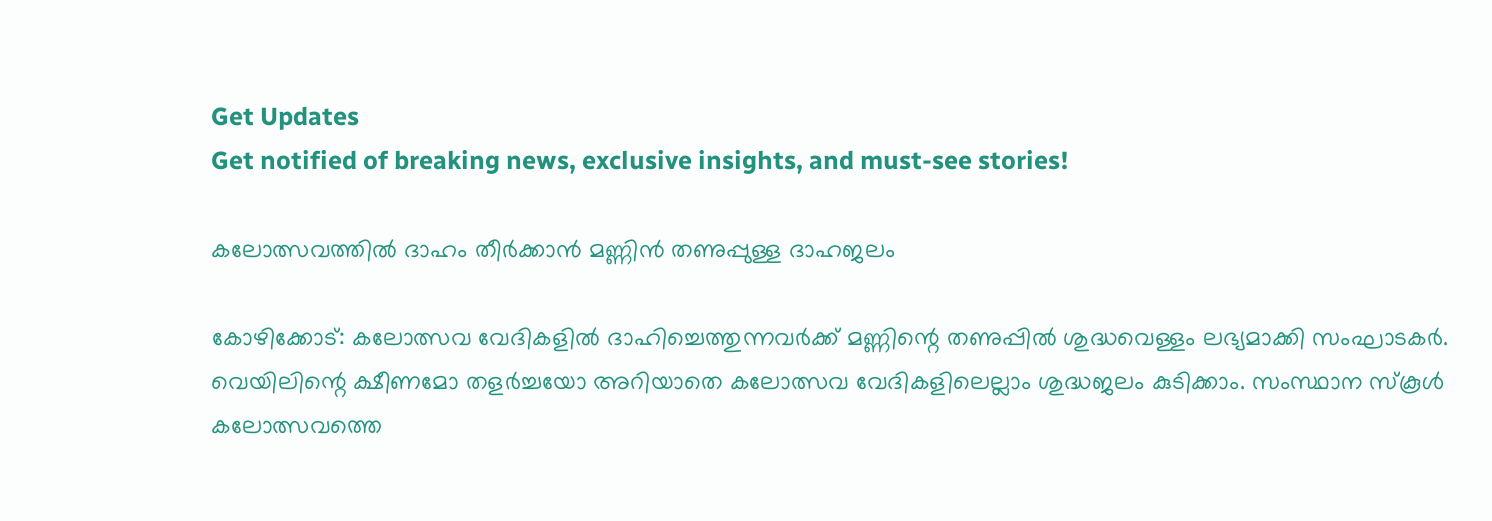Get Updates
Get notified of breaking news, exclusive insights, and must-see stories!

കലോത്സവത്തിൽ ദാഹം തീർക്കാൻ മണ്ണിൻ തണുപ്പുള്ള ദാഹജലം

കോഴിക്കോട്: കലോത്സവ വേദികളിൽ ദാഹിച്ചെത്തുന്നവർക്ക് മണ്ണിന്റെ തണുപ്പിൽ ശുദ്ധവെള്ളം ലഭ്യമാക്കി സംഘാടകർ. വെയിലിന്റെ ക്ഷീണമോ തളർച്ചയോ അറിയാതെ കലോത്സവ വേദികളിലെല്ലാം ശുദ്ധജലം കുടിക്കാം. സംസ്ഥാന സ്കൂൾ കലോത്സവത്തെ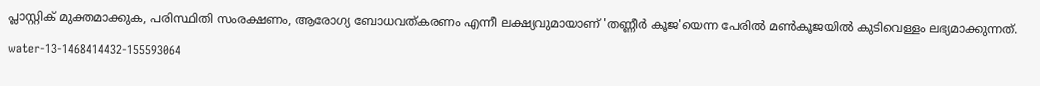പ്ലാസ്റ്റിക് മുക്തമാക്കുക, പരിസ്ഥിതി സംരക്ഷണം, ആരോഗ്യ ബോധവത്കരണം എന്നീ ലക്ഷ്യവുമായാണ് 'തണ്ണീർ കൂജ'യെന്ന പേരിൽ മൺകൂജയിൽ കുടിവെള്ളം ലഭ്യമാക്കുന്നത്.

water-13-1468414432-155593064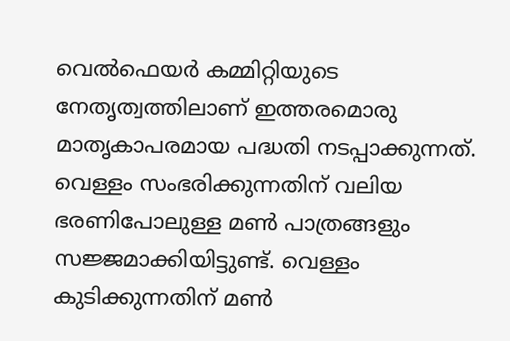വെൽഫെയർ കമ്മിറ്റിയുടെ നേതൃത്വത്തിലാണ് ഇത്തരമൊരു മാതൃകാപരമായ പദ്ധതി നടപ്പാക്കുന്നത്. വെള്ളം സംഭരിക്കുന്നതിന് വലിയ ഭരണിപോലുള്ള മൺ പാത്രങ്ങളും സജ്ജമാക്കിയിട്ടുണ്ട്. വെള്ളം കുടിക്കുന്നതിന് മൺ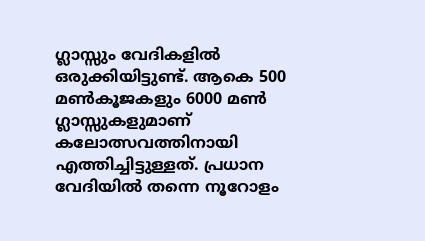ഗ്ലാസ്സും വേദികളിൽ ഒരുക്കിയിട്ടുണ്ട്. ആകെ 500 മൺകൂജകളും 6000 മൺ ഗ്ലാസ്സുകളുമാണ് കലോത്സവത്തിനായി എത്തിച്ചിട്ടുള്ളത്. പ്രധാന വേദിയിൽ തന്നെ നൂറോളം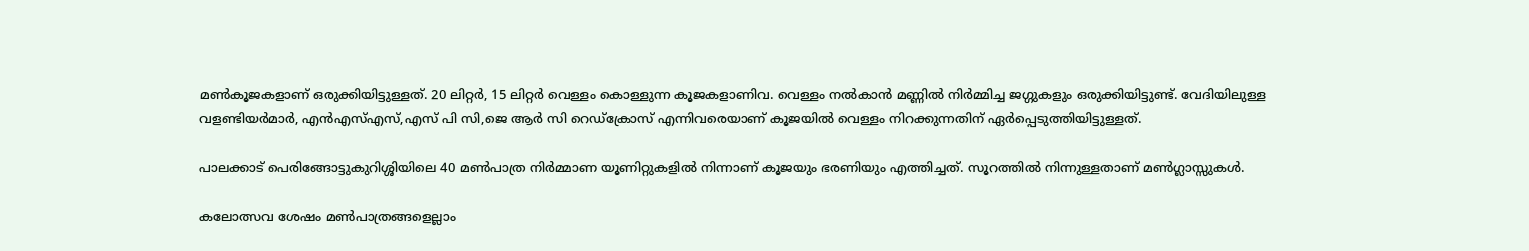മൺകൂജകളാണ് ഒരുക്കിയിട്ടുള്ളത്. 20 ലിറ്റർ, 15 ലിറ്റർ വെള്ളം കൊള്ളുന്ന കൂജകളാണിവ. വെള്ളം നൽകാൻ മണ്ണിൽ നിർമ്മിച്ച ജഗ്ഗുകളും ഒരുക്കിയിട്ടുണ്ട്. വേദിയിലുള്ള വളണ്ടിയർമാർ, എൻഎസ്എസ്,എസ് പി സി,ജെ ആർ സി റെഡ്ക്രോസ് എന്നിവരെയാണ് കൂജയിൽ വെള്ളം നിറക്കുന്നതിന് ഏർപ്പെടുത്തിയിട്ടുള്ളത്.

പാലക്കാട് പെരിങ്ങോട്ടുകുറിശ്ശിയിലെ 40 മൺപാത്ര നിർമ്മാണ യൂണിറ്റുകളിൽ നിന്നാണ് കൂജയും ഭരണിയും എത്തിച്ചത്. സൂറത്തിൽ നിന്നുള്ളതാണ് മൺഗ്ലാസ്സുകൾ.

കലോത്സവ ശേഷം മൺപാത്രങ്ങളെല്ലാം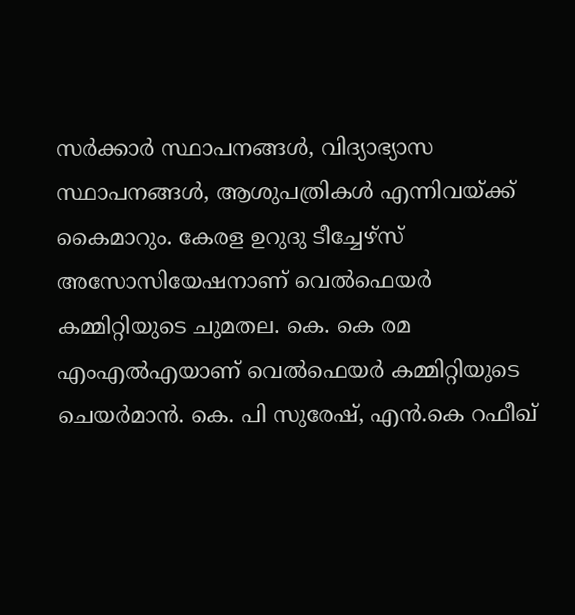സർക്കാർ സ്ഥാപനങ്ങൾ, വിദ്യാഭ്യാസ സ്ഥാപനങ്ങൾ, ആശുപത്രികൾ എന്നിവയ്ക്ക് കൈമാറും. കേരള ഉറുദു ടീച്ചേഴ്‌സ് അസോസിയേഷനാണ് വെൽഫെയർ കമ്മിറ്റിയുടെ ചുമതല. കെ. കെ രമ എംഎൽഎയാണ് വെൽഫെയർ കമ്മിറ്റിയുടെ ചെയർമാൻ. കെ. പി സുരേഷ്, എൻ.കെ റഫീഖ്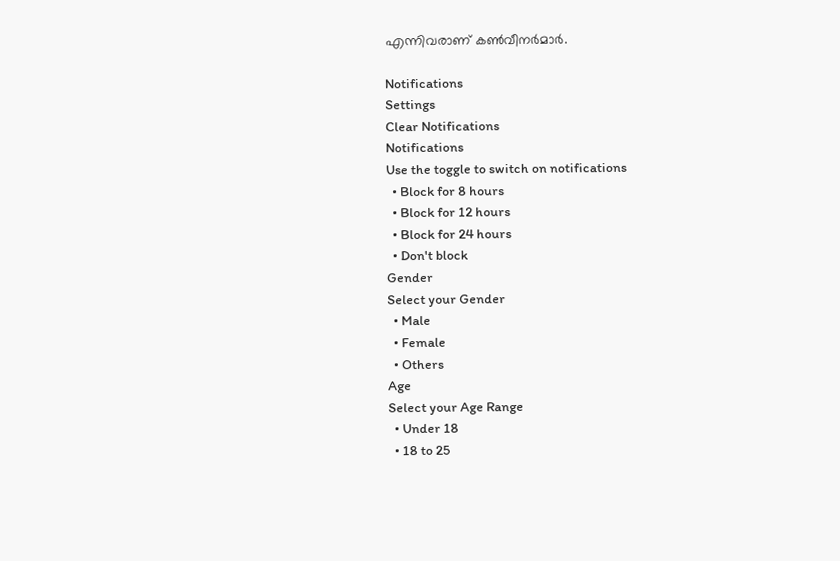എന്നിവരാണ് കൺവീനർമാർ.

Notifications
Settings
Clear Notifications
Notifications
Use the toggle to switch on notifications
  • Block for 8 hours
  • Block for 12 hours
  • Block for 24 hours
  • Don't block
Gender
Select your Gender
  • Male
  • Female
  • Others
Age
Select your Age Range
  • Under 18
  • 18 to 25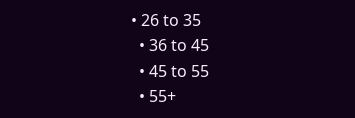• 26 to 35
  • 36 to 45
  • 45 to 55
  • 55+